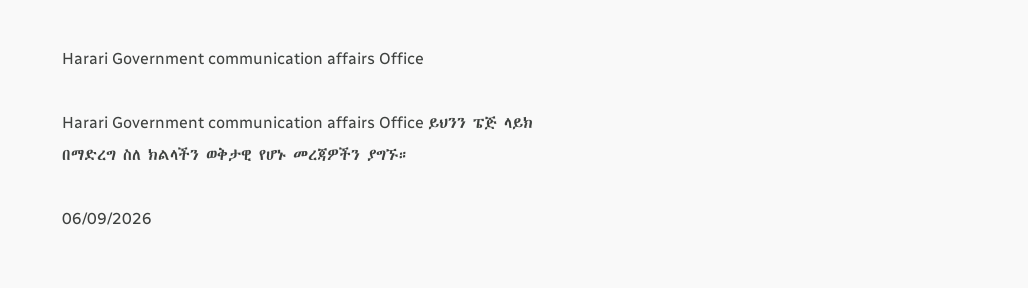Harari Government communication affairs Office

Harari Government communication affairs Office ይህንን ፔጅ ላይክ በማድረግ ስለ ክልላችን ወቅታዊ የሆኑ መረጃዎችን ያግኙ።

06/09/2026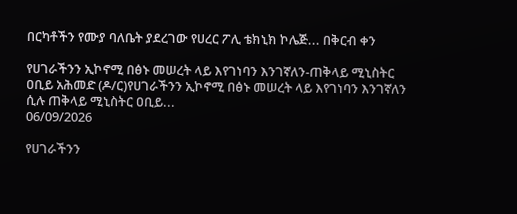በርካቶችን የሙያ ባለቤት ያደረገው የሀረር ፖሊ ቴክኒክ ኮሌጅ... በቅርብ ቀን

የሀገራችንን ኢኮኖሚ በፅኑ መሠረት ላይ እየገነባን እንገኛለን-ጠቅላይ ሚኒስትር ዐቢይ አሕመድ (ዶ/ር)የሀገራችንን ኢኮኖሚ በፅኑ መሠረት ላይ እየገነባን እንገኛለን ሲሉ ጠቅላይ ሚኒስትር ዐቢይ...
06/09/2026

የሀገራችንን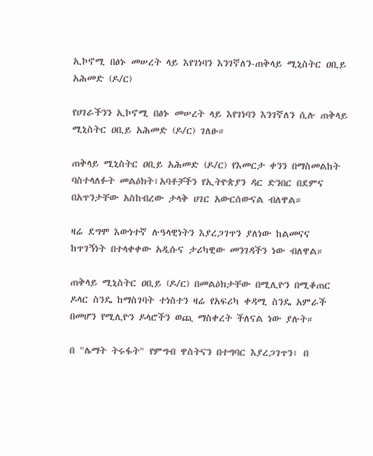ኢኮኖሚ በፅኑ መሠረት ላይ እየገነባን እንገኛለን-ጠቅላይ ሚኒስትር ዐቢይ አሕመድ (ዶ/ር)

የሀገራችንን ኢኮኖሚ በፅኑ መሠረት ላይ እየገነባን እንገኛለን ሲሉ ጠቅላይ ሚኒስትር ዐቢይ አሕመድ (ዶ/ር) ገለፁ።

ጠቅላይ ሚኒስትር ዐቢይ አሕመድ (ዶ/ር) የእመርታ ቀንን በማስመልከት ባስተላለፉት መልዕክት፣አባቶቻችን የኢትዮጵያን ዳር ድንበር በደምና በአጥንታቸው አስከብረው ታላቅ ሀገር አውርሰውናል ብለዋል።

ዛሬ ደግሞ እውነተኛ ሉዓላዊነትን እያረጋገጥን ያለነው ከልመናና ከጥገኝነት በተላቀቀው አዲሱና ታሪካዊው መንገዳችን ነው ብለዋል።

ጠቅላይ ሚኒስትር ዐቢይ (ዶ/ር) በመልዕክታቸው በሚሊዮን በሚቆጠር ዶላር ስንዴ ከማስገባት ተነስተን ዛሬ የአፍሪካ ቀዳሚ ስንዴ አምራች በመሆን የሚሊዮን ዶላሮችን ወጪ ማስቀረት ችለናል ነው ያሉት።

በ "ሌማት ትሩፋት" የምግብ ዋስትናን በተግባር እያረጋገጥን፣ በ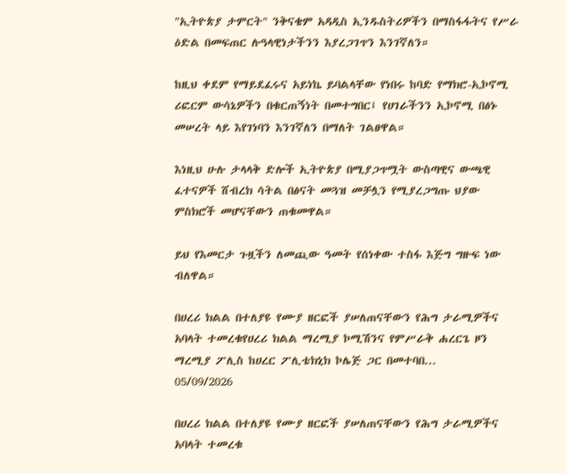"ኢትዮጵያ ታምርት" ንቅናቄም አዳዲስ ኢንዱስትሪዎችን በማስፋፋትና የሥራ ዕድል በመፍጠር ሉዓላዊነታችንን እያረጋገጥን እንገኛለን።

ከዚህ ቀደም የማይደፈሩና አይነኬ ይባልላቸው የነበሩ ከባድ የማክሮ-ኢኮኖሚ ሪፎርም ውሳኔዎችን በቁርጠኝነት በመተግበር፤ የሀገራችንን ኢኮኖሚ በፅኑ መሠረት ላይ እየገነባን እንገኛለን በማለት ገልፀዋል።

እነዚህ ሁሉ ታላላቅ ድሎች ኢትዮጵያ በሚያጋጥሟት ውስጣዊና ውጫዊ ፈተናዎች ሸብረክ ሳትል በፅናት መጓዝ መቻሏን የሚያረጋግጡ ህያው ምስክሮች መሆናቸውን ጠቁመዋል።

ይህ የእመርታ ጉዟችን ለመጪው ዓመት የሰነቀው ተስፋ እጅግ ግዙፍ ነው ብለዋል።

በሀረሪ ክልል በተለያዩ የሙያ ዘርፎች ያሠለጠናቸውን የሕግ ታራሚዎችና አባላት ተመረቁየሀረሪ ክልል ማረሚያ ኮሚሽንና የምሥራቅ ሐረርጌ ዞን ማረሚያ ፖሊስ ከሀረር ፖሊቴክኒክ ኮሌጅ ጋር በመተባበ...
05/09/2026

በሀረሪ ክልል በተለያዩ የሙያ ዘርፎች ያሠለጠናቸውን የሕግ ታራሚዎችና አባላት ተመረቁ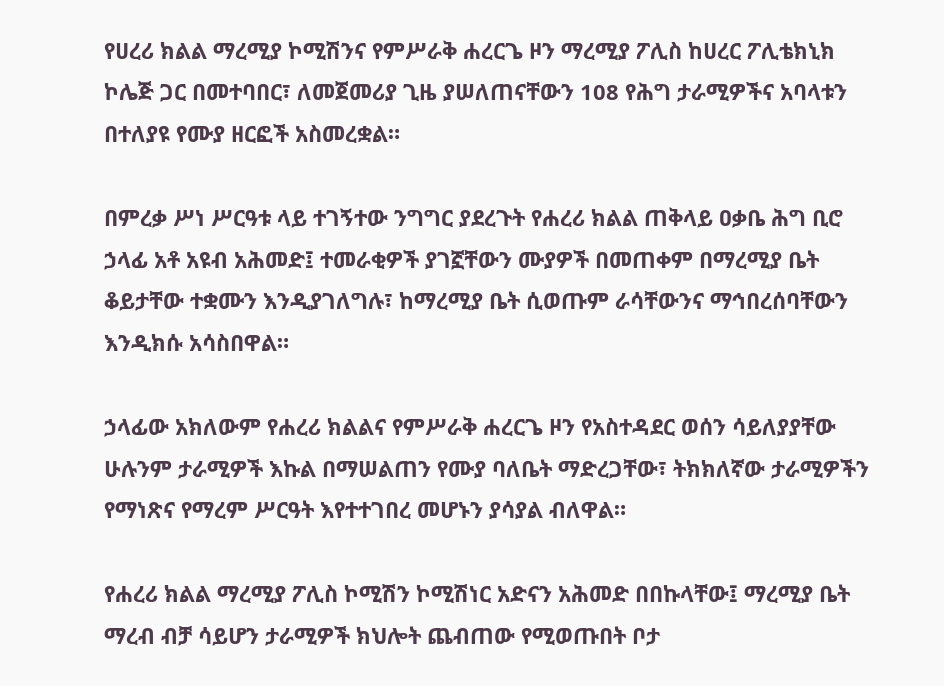የሀረሪ ክልል ማረሚያ ኮሚሽንና የምሥራቅ ሐረርጌ ዞን ማረሚያ ፖሊስ ከሀረር ፖሊቴክኒክ ኮሌጅ ጋር በመተባበር፣ ለመጀመሪያ ጊዜ ያሠለጠናቸውን 108 የሕግ ታራሚዎችና አባላቱን በተለያዩ የሙያ ዘርፎች አስመረቋል።

በምረቃ ሥነ ሥርዓቱ ላይ ተገኝተው ንግግር ያደረጉት የሐረሪ ክልል ጠቅላይ ዐቃቤ ሕግ ቢሮ ኃላፊ አቶ አዩብ አሕመድ፤ ተመራቂዎች ያገኟቸውን ሙያዎች በመጠቀም በማረሚያ ቤት ቆይታቸው ተቋሙን እንዲያገለግሉ፣ ከማረሚያ ቤት ሲወጡም ራሳቸውንና ማኅበረሰባቸውን እንዲክሱ አሳስበዋል።

ኃላፊው አክለውም የሐረሪ ክልልና የምሥራቅ ሐረርጌ ዞን የአስተዳደር ወሰን ሳይለያያቸው ሁሉንም ታራሚዎች እኩል በማሠልጠን የሙያ ባለቤት ማድረጋቸው፣ ትክክለኛው ታራሚዎችን የማነጽና የማረም ሥርዓት እየተተገበረ መሆኑን ያሳያል ብለዋል።

የሐረሪ ክልል ማረሚያ ፖሊስ ኮሚሽን ኮሚሽነር አድናን አሕመድ በበኩላቸው፤ ማረሚያ ቤት ማረብ ብቻ ሳይሆን ታራሚዎች ክህሎት ጨብጠው የሚወጡበት ቦታ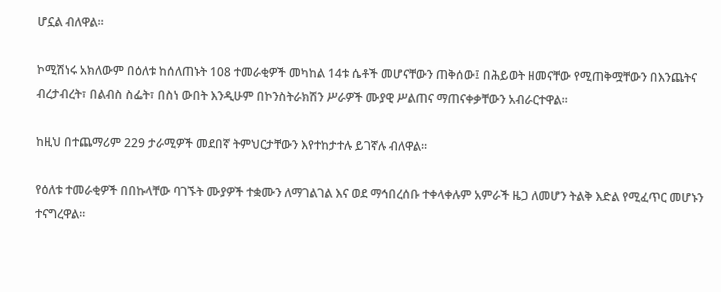ሆኗል ብለዋል።

ኮሚሽነሩ አክለውም በዕለቱ ከሰለጠኑት 108 ተመራቂዎች መካከል 14ቱ ሴቶች መሆናቸውን ጠቅሰው፤ በሕይወት ዘመናቸው የሚጠቅሟቸውን በእንጨትና ብረታብረት፣ በልብስ ስፌት፣ በስነ ውበት እንዲሁም በኮንስትራክሽን ሥራዎች ሙያዊ ሥልጠና ማጠናቀቃቸውን አብራርተዋል።

ከዚህ በተጨማሪም 229 ታራሚዎች መደበኛ ትምህርታቸውን እየተከታተሉ ይገኛሉ ብለዋል።

የዕለቱ ተመራቂዎች በበኩላቸው ባገኙት ሙያዎች ተቋሙን ለማገልገል እና ወደ ማኅበረሰቡ ተቀላቀሉም አምራች ዜጋ ለመሆን ትልቅ እድል የሚፈጥር መሆኑን ተናግረዋል።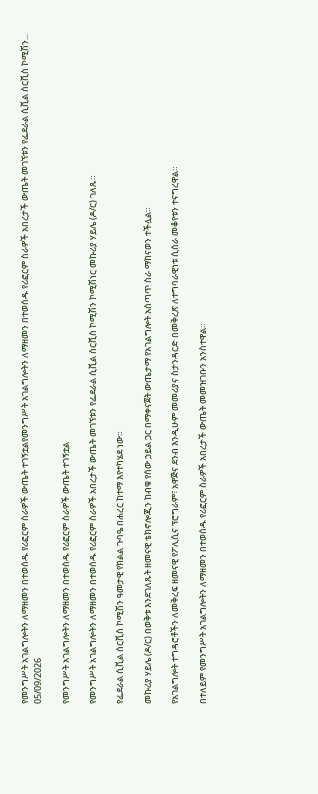የመንግሥት አገልግሎትን ለማዘመን በተወሰዱ የሪፎርም ስራዎች ውጤት ተገኝቷልየመንግሥት አገልግሎትን ለማዘመን በተወሰዱ የሪፎርም ስራዎች አበረታች ውጤት መገኘቱን የፌደራል ሲቪል ሰርቪስ ኮሚሽን...
05/09/2026

የመንግሥት አገልግሎትን ለማዘመን በተወሰዱ የሪፎርም ስራዎች ውጤት ተገኝቷል

የመንግሥት አገልግሎትን ለማዘመን በተወሰዱ የሪፎርም ስራዎች አበረታች ውጤት መገኘቱን የፌደራል ሲቪል ሰርቪስ ኮሚሽን ኮሚሽነር መኩሪያ ሃይሌ (ዶ/ር) ገለጹ።

የፌደራል ሲቪል ሰርቪስ ኮሚሽን ዓመታዊ የክልል ጉባዔ በሐረር ከተማ እየተካሄደ ነው።

መኩሪያ ሃይሌ (ዶ/ር) በወቅቱ እንደገለጹት ዘመናዊ ቴክኖሎጂን ከብቁ የሰው ኃይል ጋር በማቀናጀት ውጤታማ የአገልግሎት አሰጣጥ ስራ ማከናወን ተችሏል።

የአገልግሎት ተግዳሮቶችን ለመቅረፍ ዘመናዊ የፖሊሲና ፕሮግራም፣ አዋጅና ደንብ እንዲሁም መመሪያና ስታንዳርድ በመቅረጽ ለተግባራዊነቱ ሲሰራ መቆየቱን ተናግረዋል።

በተለይም የመንግሥት አገልግሎትን ለማዘመን በተወሰዱ የሪፎርም ስራዎች አበረታች ውጤት መመዝገቡን አንስተዋል።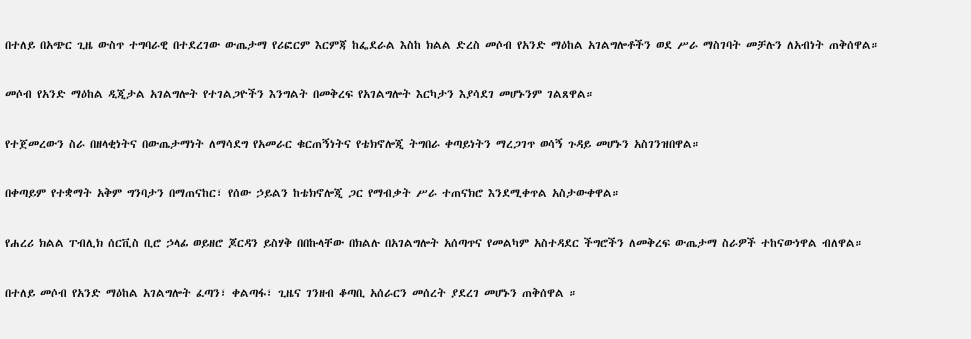በተለይ በአጭር ጊዜ ውስጥ ተግባራዊ በተደረገው ውጤታማ የሪፎርም እርምጃ ከፌደራል እስከ ክልል ድረስ መሶብ የአንድ ማዕከል አገልግሎቶችን ወደ ሥራ ማስገባት መቻሉን ለአብነት ጠቅሰዋል።

መሶብ የአንድ ማዕከል ዲጂታል አገልግሎት የተገልጋዮችን እንግልት በመቅረፍ የአገልግሎት እርካታን እያሳደገ መሆኑንም ገልጸዋል።

የተጀመረውን ስራ በዘላቂነትና በውጤታማነት ለማሳደግ የአመራር ቁርጠኝነትና የቴክኖሎጂ ትግበራ ቀጣይነትን ማረጋገጥ ወሳኝ ጉዳይ መሆኑን አስገንዝበዋል።

በቀጣይም የተቋማት አቅም ግንባታን በማጠናከር፣ የሰው ኃይልን ከቴክኖሎጂ ጋር የማብቃት ሥራ ተጠናክሮ እንደሚቀጥል አስታውቀዋል።

የሐረሪ ክልል ፐብሊክ ሰርቪስ ቢሮ ኃላፊ ወይዘሮ ጆርዳን ይስሃቅ በበኩላቸው በክልሉ በአገልግሎት አሰጣጥና የመልካም አስተዳደር ችግሮችን ለመቅረፍ ውጤታማ ስራዎች ተከናውነዋል ብለዋል።

በተለይ መሶብ የአንድ ማዕከል አገልግሎት ፈጣን፣ ቀልጣፋ፣ ጊዜና ገንዘብ ቆጣቢ አሰራርን መሰረት ያደረገ መሆኑን ጠቅሰዋል ።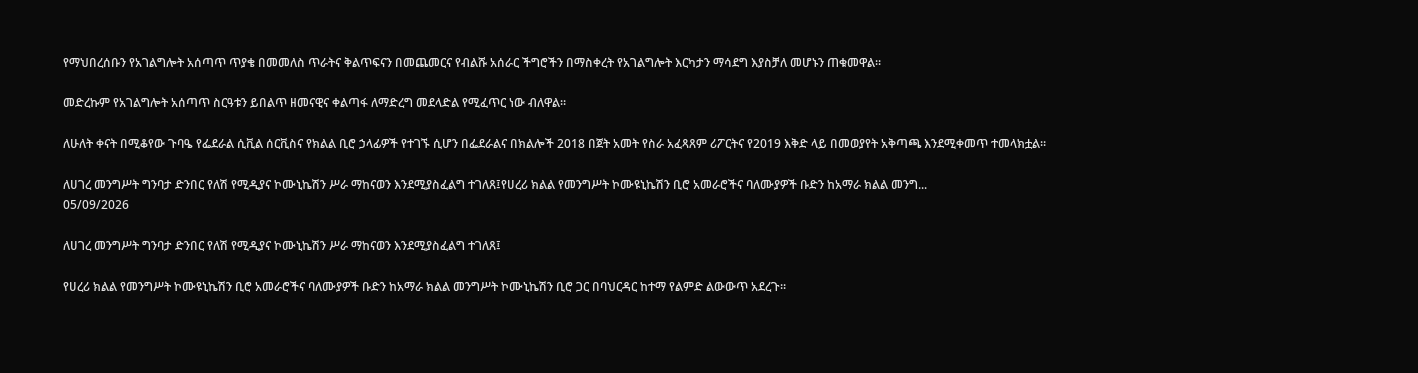የማህበረሰቡን የአገልግሎት አሰጣጥ ጥያቄ በመመለስ ጥራትና ቅልጥፍናን በመጨመርና የብልሹ አሰራር ችግሮችን በማስቀረት የአገልግሎት እርካታን ማሳደግ እያስቻለ መሆኑን ጠቁመዋል።

መድረኩም የአገልግሎት አሰጣጥ ስርዓቱን ይበልጥ ዘመናዊና ቀልጣፋ ለማድረግ መደላድል የሚፈጥር ነው ብለዋል።

ለሁለት ቀናት በሚቆየው ጉባዔ የፌደራል ሲቪል ሰርቪስና የክልል ቢሮ ኃላፊዎች የተገኙ ሲሆን በፌደራልና በክልሎች 2018 በጀት አመት የስራ አፈጻጸም ሪፖርትና የ2019 እቅድ ላይ በመወያየት አቅጣጫ እንደሚቀመጥ ተመላክቷል።

ለሀገረ መንግሥት ግንባታ ድንበር የለሽ የሚዲያና ኮሙኒኬሽን ሥራ ማከናወን እንደሚያስፈልግ ተገለጸ፤የሀረሪ ክልል የመንግሥት ኮሙዩኒኬሽን ቢሮ አመራሮችና ባለሙያዎች ቡድን ከአማራ ክልል መንግ...
05/09/2026

ለሀገረ መንግሥት ግንባታ ድንበር የለሽ የሚዲያና ኮሙኒኬሽን ሥራ ማከናወን እንደሚያስፈልግ ተገለጸ፤

የሀረሪ ክልል የመንግሥት ኮሙዩኒኬሽን ቢሮ አመራሮችና ባለሙያዎች ቡድን ከአማራ ክልል መንግሥት ኮሙኒኬሽን ቢሮ ጋር በባህርዳር ከተማ የልምድ ልውውጥ አደረጉ።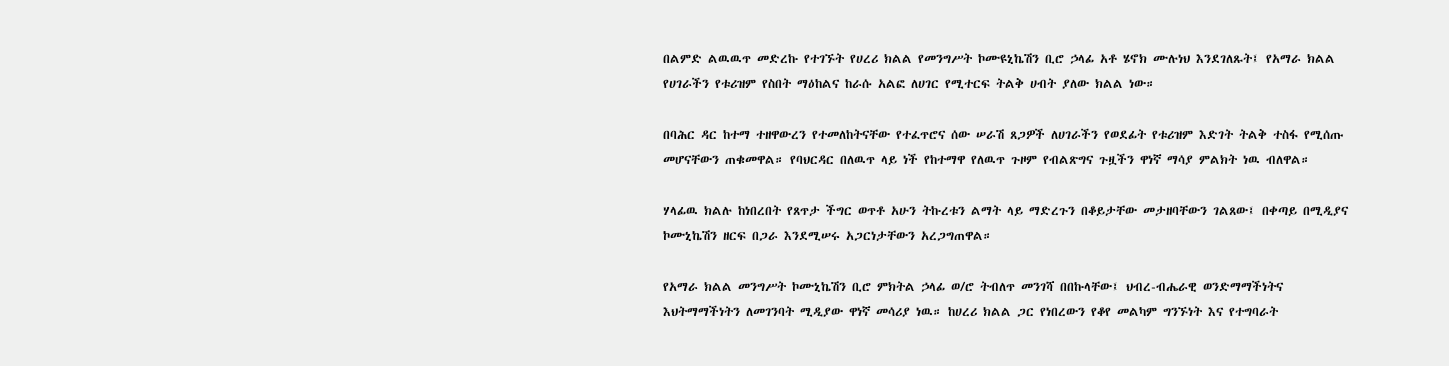በልምድ ልዉዉጥ መድረኩ የተገኙት የሀረሪ ክልል የመንግሥት ኮሙዩኒኬሽን ቢሮ ኃላፊ አቶ ሄኖክ ሙሉነህ እንደገለጹት፤ የአማራ ክልል የሀገራችን የቱሪዝም የስበት ማዕከልና ከራሱ አልፎ ለሀገር የሚተርፍ ትልቅ ሀብት ያለው ክልል ነው።

በባሕር ዳር ከተማ ተዘዋውረን የተመለከትናቸው የተፈጥሮና ሰው ሠራሽ ጸጋዎች ለሀገራችን የወደፊት የቱሪዝም እድገት ትልቅ ተስፋ የሚሰጡ መሆናቸውን ጠቁመዋል። የባህርዳር በለዉጥ ላይ ነች የከተማዋ የለዉጥ ጉዞም የብልጽግና ጉዟችን ዋነኛ ማሳያ ምልክት ነዉ ብለዋል።

ሃላፊዉ ክልሉ ከነበረበት የጸጥታ ችግር ወጥቶ አሁን ትኩረቱን ልማት ላይ ማድረጉን በቆይታቸው መታዘባቸውን ገልጸው፤ በቀጣይ በሚዲያና ኮሙኒኬሽን ዘርፍ በጋራ እንደሚሠሩ አጋርነታቸውን አረጋግጠዋል።

የአማራ ክልል መንግሥት ኮሙኒኬሽን ቢሮ ምክትል ኃላፊ ወ/ሮ ትብለጥ መንገሻ በበኩላቸው፤ ህብረ-ብሔራዊ ወንድማማችነትና እህትማማችነትን ለመገንባት ሚዲያው ዋነኛ መሳሪያ ነዉ። ከሀረሪ ክልል ጋር የነበረውን የቆየ መልካም ግንኙነት እና የተግባራት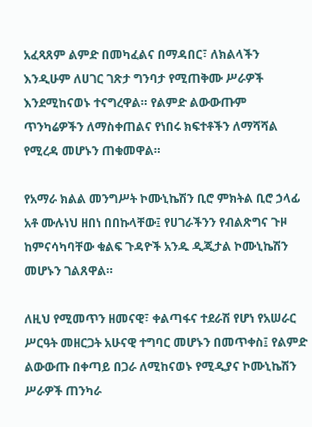አፈጻጸም ልምድ በመካፈልና በማዳበር፣ ለክልላችን እንዲሁም ለሀገር ገጽታ ግንባታ የሚጠቅሙ ሥራዎች እንደሚከናወኑ ተናግረዋል። የልምድ ልውውጡም ጥንካሬዎችን ለማስቀጠልና የነበሩ ክፍተቶችን ለማሻሻል የሚረዳ መሆኑን ጠቁመዋል።

የአማራ ክልል መንግሥት ኮሙኒኬሽን ቢሮ ምክትል ቢሮ ኃላፊ አቶ ሙሉነህ ዘበነ በበኩላቸው፤ የሀገራችንን የብልጽግና ጉዞ ከምናሳካባቸው ቁልፍ ጉዳዮች አንዱ ዲጂታል ኮሙኒኬሽን መሆኑን ገልጸዋል።

ለዚህ የሚመጥን ዘመናዊ፣ ቀልጣፋና ተደራሽ የሆነ የአሠራር ሥርዓት መዘርጋት አሁናዊ ተግባር መሆኑን በመጥቀስ፤ የልምድ ልውውጡ በቀጣይ በጋራ ለሚከናወኑ የሚዲያና ኮሙኒኬሽን ሥራዎች ጠንካራ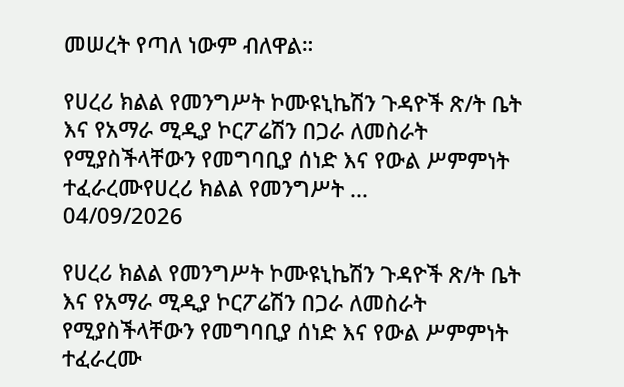መሠረት የጣለ ነውም ብለዋል።

የሀረሪ ክልል የመንግሥት ኮሙዩኒኬሽን ጉዳዮች ጽ/ት ቤት እና የአማራ ሚዲያ ኮርፖሬሽን በጋራ ለመስራት የሚያስችላቸውን የመግባቢያ ሰነድ እና የውል ሥምምነት ተፈራረሙየሀረሪ ክልል የመንግሥት ...
04/09/2026

የሀረሪ ክልል የመንግሥት ኮሙዩኒኬሽን ጉዳዮች ጽ/ት ቤት እና የአማራ ሚዲያ ኮርፖሬሽን በጋራ ለመስራት የሚያስችላቸውን የመግባቢያ ሰነድ እና የውል ሥምምነት ተፈራረሙ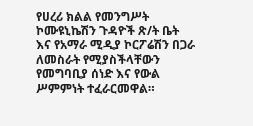የሀረሪ ክልል የመንግሥት ኮሙዩኒኬሽን ጉዳዮች ጽ/ት ቤት እና የአማራ ሚዲያ ኮርፖሬሽን በጋራ ለመስራት የሚያስችላቸውን የመግባቢያ ሰነድ እና የውል ሥምምነት ተፈራርመዋል።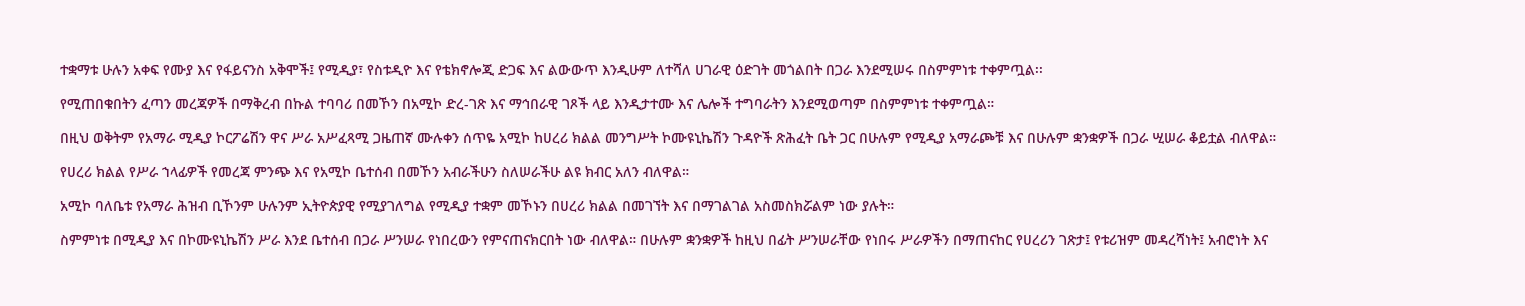ተቋማቱ ሁሉን አቀፍ የሙያ እና የፋይናንስ አቅሞች፤ የሚዲያ፣ የስቱዲዮ እና የቴክኖሎጂ ድጋፍ እና ልውውጥ እንዲሁም ለተሻለ ሀገራዊ ዕድገት መጎልበት በጋራ እንደሚሠሩ በስምምነቱ ተቀምጧል፡፡

የሚጠበቁበትን ፈጣን መረጃዎች በማቅረብ በኩል ተባባሪ በመኾን በአሚኮ ድረ-ገጽ እና ማኅበራዊ ገጾች ላይ እንዲታተሙ እና ሌሎች ተግባራትን እንደሚወጣም በስምምነቱ ተቀምጧል።

በዚህ ወቅትም የአማራ ሚዲያ ኮርፖሬሽን ዋና ሥራ አሥፈጻሚ ጋዜጠኛ ሙሉቀን ሰጥዬ አሚኮ ከሀረሪ ክልል መንግሥት ኮሙዩኒኬሽን ጉዳዮች ጽሕፈት ቤት ጋር በሁሉም የሚዲያ አማራጮቹ እና በሁሉም ቋንቋዎች በጋራ ሢሠራ ቆይቷል ብለዋል።

የሀረሪ ክልል የሥራ ኀላፊዎች የመረጃ ምንጭ እና የአሚኮ ቤተሰብ በመኾን አብራችሁን ስለሠራችሁ ልዩ ክብር አለን ብለዋል።

አሚኮ ባለቤቱ የአማራ ሕዝብ ቢኾንም ሁሉንም ኢትዮጵያዊ የሚያገለግል የሚዲያ ተቋም መኾኑን በሀረሪ ክልል በመገኘት እና በማገልገል አስመስክሯልም ነው ያሉት።

ስምምነቱ በሚዲያ እና በኮሙዩኒኬሽን ሥራ እንደ ቤተሰብ በጋራ ሥንሠራ የነበረውን የምናጠናክርበት ነው ብለዋል። በሁሉም ቋንቋዎች ከዚህ በፊት ሥንሠራቸው የነበሩ ሥራዎችን በማጠናከር የሀረሪን ገጽታ፤ የቱሪዝም መዳረሻነት፤ አብሮነት እና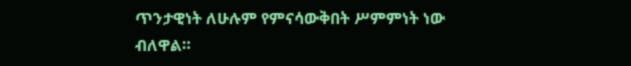ጥንታዊነት ለሁሉም የምናሳውቅበት ሥምምነት ነው ብለዋል።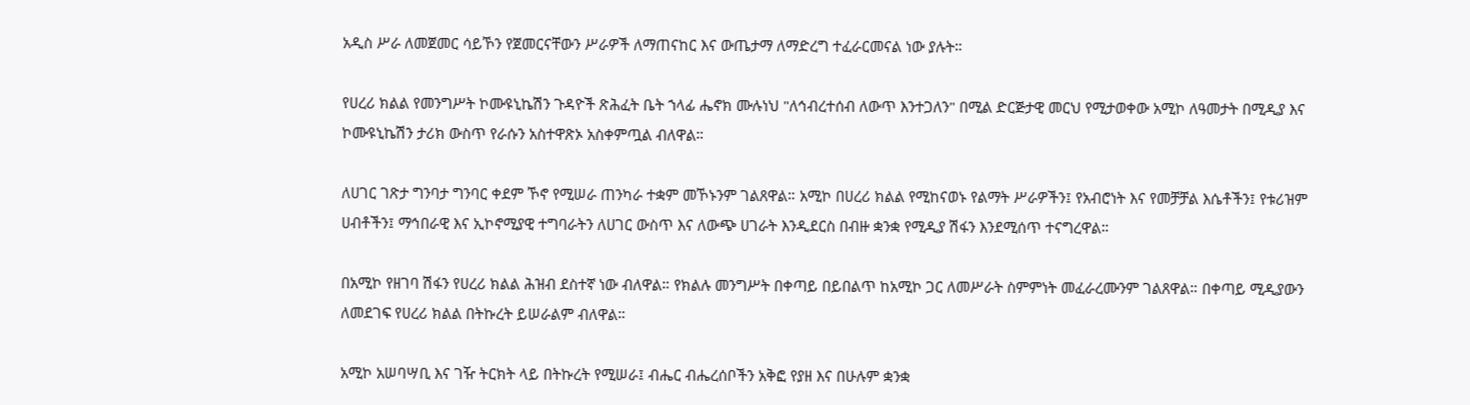አዲስ ሥራ ለመጀመር ሳይኾን የጀመርናቸውን ሥራዎች ለማጠናከር እና ውጤታማ ለማድረግ ተፈራርመናል ነው ያሉት።

የሀረሪ ክልል የመንግሥት ኮሙዩኒኬሽን ጉዳዮች ጽሕፈት ቤት ኀላፊ ሔኖክ ሙሉነህ "ለኅብረተሰብ ለውጥ እንተጋለን" በሚል ድርጅታዊ መርህ የሚታወቀው አሚኮ ለዓመታት በሚዲያ እና ኮሙዩኒኬሽን ታሪክ ውስጥ የራሱን አስተዋጽኦ አስቀምጧል ብለዋል።

ለሀገር ገጽታ ግንባታ ግንባር ቀደም ኾኖ የሚሠራ ጠንካራ ተቋም መኾኑንም ገልጸዋል። አሚኮ በሀረሪ ክልል የሚከናወኑ የልማት ሥራዎችን፤ የአብሮነት እና የመቻቻል እሴቶችን፤ የቱሪዝም ሀብቶችን፤ ማኅበራዊ እና ኢኮኖሚያዊ ተግባራትን ለሀገር ውስጥ እና ለውጭ ሀገራት እንዲደርስ በብዙ ቋንቋ የሚዲያ ሽፋን እንደሚሰጥ ተናግረዋል።

በአሚኮ የዘገባ ሽፋን የሀረሪ ክልል ሕዝብ ደስተኛ ነው ብለዋል። የክልሉ መንግሥት በቀጣይ በይበልጥ ከአሚኮ ጋር ለመሥራት ስምምነት መፈራረሙንም ገልጸዋል። በቀጣይ ሚዲያውን ለመደገፍ የሀረሪ ክልል በትኩረት ይሠራልም ብለዋል።

አሚኮ አሠባሣቢ እና ገዥ ትርክት ላይ በትኩረት የሚሠራ፤ ብሔር ብሔረሰቦችን አቅፎ የያዘ እና በሁሉም ቋንቋ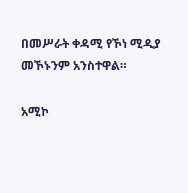በመሥራት ቀዳሚ የኾነ ሚዲያ መኾኑንም አንስተዋል።

አሚኮ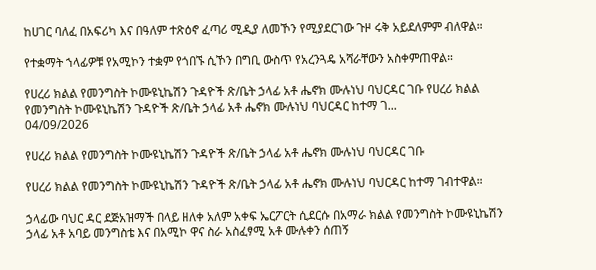ከሀገር ባለፈ በአፍሪካ እና በዓለም ተጽዕኖ ፈጣሪ ሚዲያ ለመኾን የሚያደርገው ጉዞ ሩቅ አይደለምም ብለዋል።

የተቋማት ኀላፊዎቹ የአሚኮን ተቋም የጎበኙ ሲኾን በግቢ ውስጥ የአረንጓዴ አሻራቸውን አስቀምጠዋል።

የሀረሪ ክልል የመንግስት ኮሙዩኒኬሽን ጉዳዮች ጽ/ቤት ኃላፊ አቶ ሔኖክ ሙሉነህ ባህርዳር ገቡ የሀረሪ ክልል የመንግስት ኮሙዩኒኬሽን ጉዳዮች ጽ/ቤት ኃላፊ አቶ ሔኖክ ሙሉነህ ባህርዳር ከተማ ገ...
04/09/2026

የሀረሪ ክልል የመንግስት ኮሙዩኒኬሽን ጉዳዮች ጽ/ቤት ኃላፊ አቶ ሔኖክ ሙሉነህ ባህርዳር ገቡ

የሀረሪ ክልል የመንግስት ኮሙዩኒኬሽን ጉዳዮች ጽ/ቤት ኃላፊ አቶ ሔኖክ ሙሉነህ ባህርዳር ከተማ ገብተዋል።

ኃላፊው ባህር ዳር ደጅአዝማች በላይ ዘለቀ አለም አቀፍ ኤርፖርት ሲደርሱ በአማራ ክልል የመንግስት ኮሙዩኒኬሽን ኃላፊ አቶ አባይ መንግስቴ እና በአሚኮ ዋና ስራ አስፈፃሚ አቶ ሙሉቀን ሰጠኝ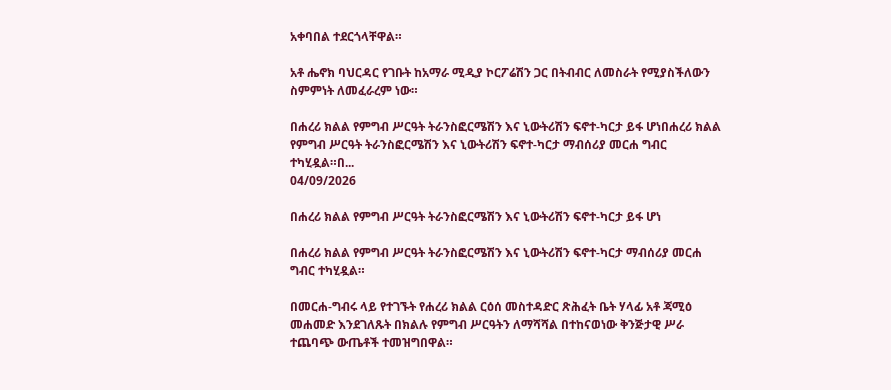አቀባበል ተደርጎላቸዋል።

አቶ ሔኖክ ባህርዳር የገቡት ከአማራ ሚዲያ ኮርፖሬሽን ጋር በትብብር ለመስራት የሚያስችለውን ስምምነት ለመፈራረም ነው።

በሐረሪ ክልል የምግብ ሥርዓት ትራንስፎርሜሽን እና ኒውትሪሽን ፍኖተ-ካርታ ይፋ ሆነበሐረሪ ክልል የምግብ ሥርዓት ትራንስፎርሜሽን እና ኒውትሪሽን ፍኖተ-ካርታ ማብሰሪያ መርሐ ግብር ተካሂዷል።በ...
04/09/2026

በሐረሪ ክልል የምግብ ሥርዓት ትራንስፎርሜሽን እና ኒውትሪሽን ፍኖተ-ካርታ ይፋ ሆነ

በሐረሪ ክልል የምግብ ሥርዓት ትራንስፎርሜሽን እና ኒውትሪሽን ፍኖተ-ካርታ ማብሰሪያ መርሐ ግብር ተካሂዷል።

በመርሐ-ግብሩ ላይ የተገኙት የሐረሪ ክልል ርዕሰ መስተዳድር ጽሕፈት ቤት ሃላፊ አቶ ጃሚዕ መሐመድ እንደገለጹት በክልሉ የምግብ ሥርዓትን ለማሻሻል በተከናወነው ቅንጅታዊ ሥራ ተጨባጭ ውጤቶች ተመዝግበዋል።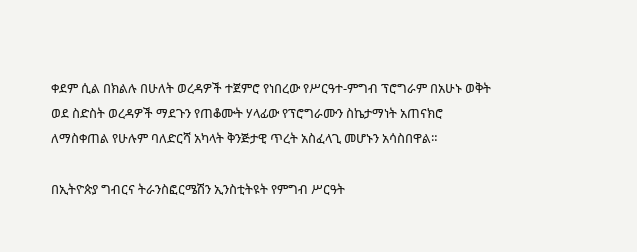ቀደም ሲል በክልሉ በሁለት ወረዳዎች ተጀምሮ የነበረው የሥርዓተ-ምግብ ፕሮግራም በአሁኑ ወቅት ወደ ስድስት ወረዳዎች ማደጉን የጠቆሙት ሃላፊው የፕሮግራሙን ስኬታማነት አጠናክሮ ለማስቀጠል የሁሉም ባለድርሻ አካላት ቅንጅታዊ ጥረት አስፈላጊ መሆኑን አሳስበዋል።

በኢትዮጵያ ግብርና ትራንስፎርሜሽን ኢንስቲትዩት የምግብ ሥርዓት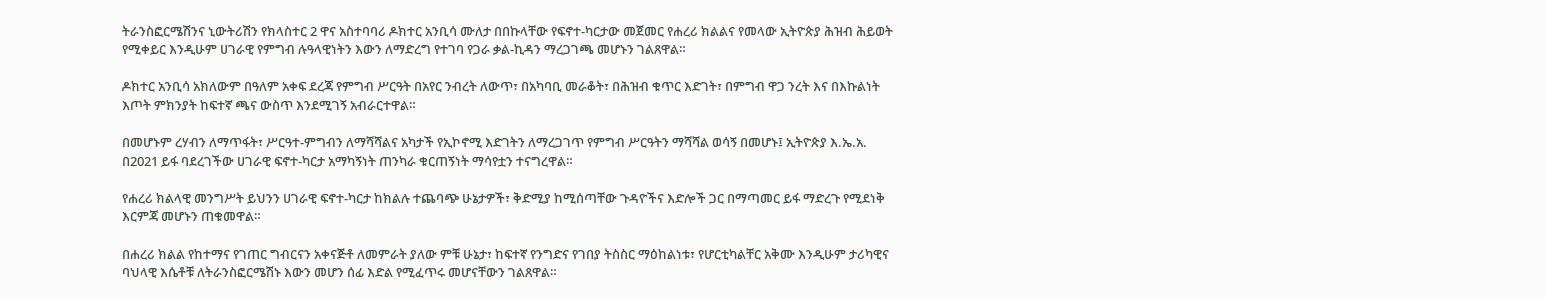ትራንስፎርሜሽንና ኒውትሪሽን የክላስተር 2 ዋና አስተባባሪ ዶክተር አንቢሳ ሙለታ በበኩላቸው የፍኖተ-ካርታው መጀመር የሐረሪ ክልልና የመላው ኢትዮጵያ ሕዝብ ሕይወት የሚቀይር እንዲሁም ሀገራዊ የምግብ ሉዓላዊነትን እውን ለማድረግ የተገባ የጋራ ቃል-ኪዳን ማረጋገጫ መሆኑን ገልጸዋል።

ዶክተር አንቢሳ አክለውም በዓለም አቀፍ ደረጃ የምግብ ሥርዓት በአየር ንብረት ለውጥ፣ በአካባቢ መራቆት፣ በሕዝብ ቁጥር እድገት፣ በምግብ ዋጋ ንረት እና በእኩልነት እጦት ምክንያት ከፍተኛ ጫና ውስጥ እንደሚገኝ አብራርተዋል።

በመሆኑም ረሃብን ለማጥፋት፣ ሥርዓተ-ምግብን ለማሻሻልና አካታች የኢኮኖሚ እድገትን ለማረጋገጥ የምግብ ሥርዓትን ማሻሻል ወሳኝ በመሆኑ፤ ኢትዮጵያ እ.ኤ.አ. በ2021 ይፋ ባደረገችው ሀገራዊ ፍኖተ-ካርታ አማካኝነት ጠንካራ ቁርጠኝነት ማሳየቷን ተናግረዋል።

የሐረሪ ክልላዊ መንግሥት ይህንን ሀገራዊ ፍኖተ-ካርታ ከክልሉ ተጨባጭ ሁኔታዎች፣ ቅድሚያ ከሚሰጣቸው ጉዳዮችና እድሎች ጋር በማጣመር ይፋ ማድረጉ የሚደነቅ እርምጃ መሆኑን ጠቁመዋል።

በሐረሪ ክልል የከተማና የገጠር ግብርናን አቀናጅቶ ለመምራት ያለው ምቹ ሁኔታ፣ ከፍተኛ የንግድና የገበያ ትስስር ማዕከልነቱ፣ የሆርቲካልቸር አቅሙ እንዲሁም ታሪካዊና ባህላዊ እሴቶቹ ለትራንስፎርሜሽኑ እውን መሆን ሰፊ እድል የሚፈጥሩ መሆናቸውን ገልጸዋል።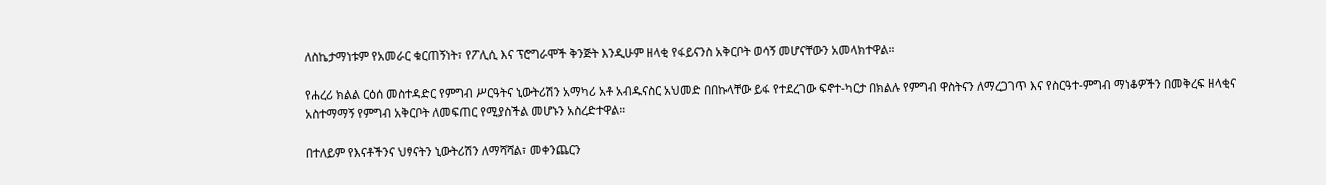ለስኬታማነቱም የአመራር ቁርጠኝነት፣ የፖሊሲ እና ፕሮግራሞች ቅንጅት እንዲሁም ዘላቂ የፋይናንስ አቅርቦት ወሳኝ መሆናቸውን አመላክተዋል።

የሐረሪ ክልል ርዕሰ መስተዳድር የምግብ ሥርዓትና ኒውትሪሽን አማካሪ አቶ አብዱናስር አህመድ በበኩላቸው ይፋ የተደረገው ፍኖተ-ካርታ በክልሉ የምግብ ዋስትናን ለማረጋገጥ እና የስርዓተ-ምግብ ማነቆዎችን በመቅረፍ ዘላቂና አስተማማኝ የምግብ አቅርቦት ለመፍጠር የሚያስችል መሆኑን አስረድተዋል።

በተለይም የእናቶችንና ህፃናትን ኒውትሪሽን ለማሻሻል፣ መቀንጨርን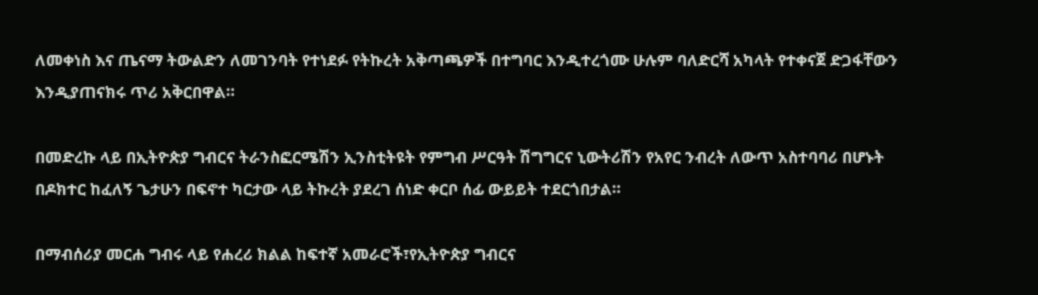ለመቀነስ እና ጤናማ ትውልድን ለመገንባት የተነደፉ የትኩረት አቅጣጫዎች በተግባር እንዲተረጎሙ ሁሉም ባለድርሻ አካላት የተቀናጀ ድጋፋቸውን እንዲያጠናክሩ ጥሪ አቅርበዋል።

በመድረኩ ላይ በኢትዮጵያ ግብርና ትራንስፎርሜሽን ኢንስቲትዩት የምግብ ሥርዓት ሽግግርና ኒውትሪሽን የአየር ንብረት ለውጥ አስተባባሪ በሆኑት በዶክተር ከፈለኝ ጌታሁን በፍኖተ ካርታው ላይ ትኩረት ያደረገ ሰነድ ቀርቦ ሰፊ ውይይት ተደርጎበታል።

በማብሰሪያ መርሐ ግብሩ ላይ የሐረሪ ክልል ከፍተኛ አመራሮች፣የኢትዮጵያ ግብርና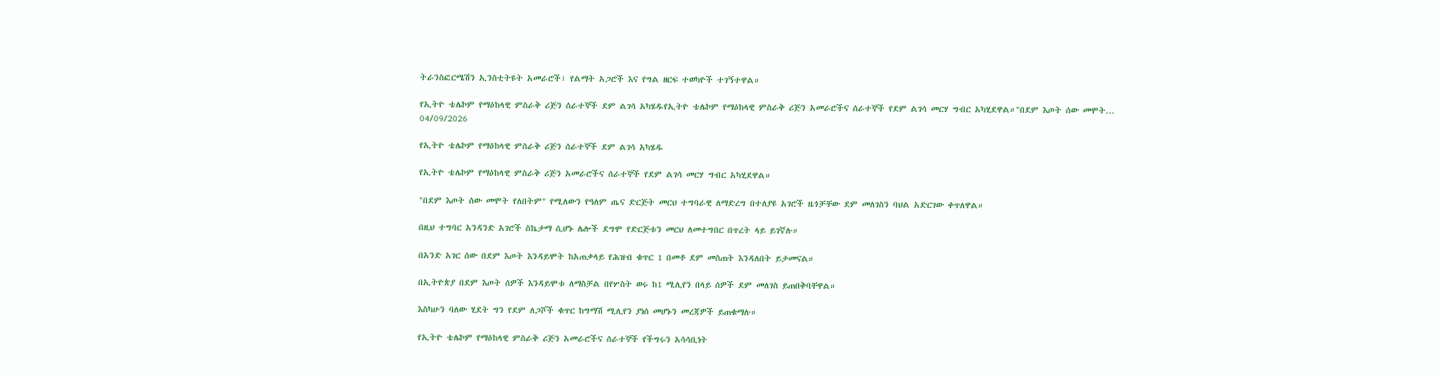ትራንስፎርሜሽን ኢንስቲትዩት አመራሮች፣ የልማት አጋሮች እና የግል ዘርፍ ተወካዮች ተገኝተዋል።

የኢትዮ ቴሌኮም የማዕከላዊ ምስራቅ ሪጅን ሰራተኞች ደም ልገሳ አካሄዱየኢትዮ ቴሌኮም የማዕከላዊ ምስራቅ ሪጅን አመራሮችና ሰራተኞች የደም ልገሳ መርሃ ግብር አካሂደዋል።"በደም እጦት ሰው መሞት...
04/09/2026

የኢትዮ ቴሌኮም የማዕከላዊ ምስራቅ ሪጅን ሰራተኞች ደም ልገሳ አካሄዱ

የኢትዮ ቴሌኮም የማዕከላዊ ምስራቅ ሪጅን አመራሮችና ሰራተኞች የደም ልገሳ መርሃ ግብር አካሂደዋል።

"በደም እጦት ሰው መሞት የለበትም" የሚለውን የዓለም ጤና ድርጅት መርህ ተግባራዊ ለማድረግ በተለያዩ አገሮች ዜጎቻቸው ደም መለገስን ባህል አድርገው ቀጥለዋል።

በዚህ ተግባር አንዳንድ አገሮች ስኬታማ ሲሆኑ ሌሎች ደግሞ የድርጅቱን መርህ ለመተግበር በጥረት ላይ ይገኛሉ።

በአንድ አገር ሰው በደም እጦት እንዳይሞት ከአጠቃላይ የሕዝብ ቁጥር 1 በመቶ ደም መስጠት እንዳለበት ይታመናል።

በኢትዮጵያ በደም እጦት ሰዎች እንዳይሞቱ ለማስቻል በየሦስት ወሩ ከ1 ሚሊየን በላይ ሰዎች ደም መለገስ ይጠበቅባቸዋል።

እስካሁን ባለው ሂደት ግን የደም ለጋሾች ቁጥር ከግማሽ ሚሊየን ያነሰ መሆኑን መረጃዎች ይጠቁማሉ።

የኢትዮ ቴሌኮም የማዕከላዊ ምስራቅ ሪጅን አመራሮችና ሰራተኞች የችግሩን አሳሳቢነት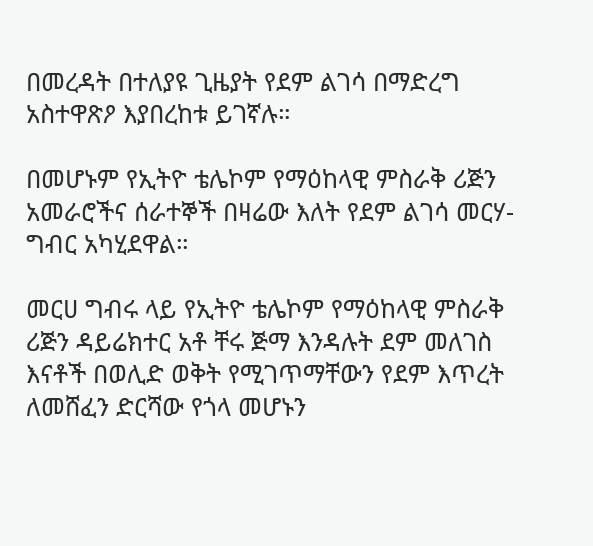በመረዳት በተለያዩ ጊዜያት የደም ልገሳ በማድረግ አስተዋጽዖ እያበረከቱ ይገኛሉ።

በመሆኑም የኢትዮ ቴሌኮም የማዕከላዊ ምስራቅ ሪጅን አመራሮችና ሰራተኞች በዛሬው እለት የደም ልገሳ መርሃ-ግብር አካሂደዋል።

መርሀ ግብሩ ላይ የኢትዮ ቴሌኮም የማዕከላዊ ምስራቅ ሪጅን ዳይሬክተር አቶ ቸሩ ጅማ እንዳሉት ደም መለገስ እናቶች በወሊድ ወቅት የሚገጥማቸውን የደም እጥረት ለመሸፈን ድርሻው የጎላ መሆኑን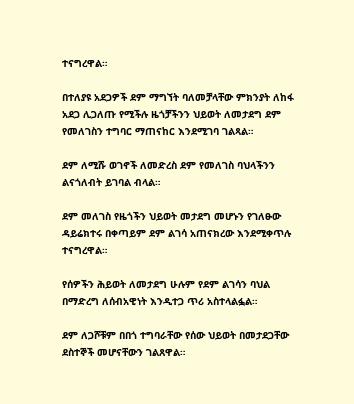ተናግረዋል።

በተለያዩ አደጋዎች ደም ማግኘት ባለመቻላቸው ምክንያት ለከፋ አደጋ ሊጋለጡ የሚችሉ ዜጎቻችንን ህይወት ለመታደግ ደም የመለገስን ተግባር ማጠናከር እንደሚገባ ገልጻል።

ደም ለሚሹ ወገኖች ለመድረስ ደም የመለገስ ባህላችንን ልናጎለብት ይገባል ብላል።

ደም መለገስ የዜጎችን ህይወት መታደግ መሆኑን የገለፁው ዳይሬክተሩ በቀጣይም ደም ልገሳ አጠናክረው እንደሚቀጥሉ ተናግረዋል።

የሰዎችን ሕይወት ለመታደግ ሁሉም የደም ልገሳን ባህል በማድረግ ለሰብአዊነት እንዲተጋ ጥሪ አስተላልፏል።

ደም ለጋሾቹም በበጎ ተግባራቸው የሰው ህይወት በመታደጋቸው ደስተኞች መሆናቸውን ገልጸዋል።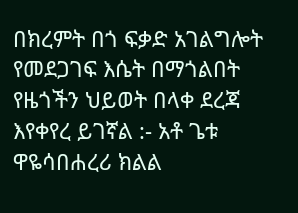በክረምት በጎ ፍቃድ አገልግሎት የመደጋገፍ እሴት በማጎልበት የዜጎችን ህይወት በላቀ ደረጃ እየቀየረ ይገኛል :- አቶ ጌቱ ዋዬሳበሐረሪ ክልል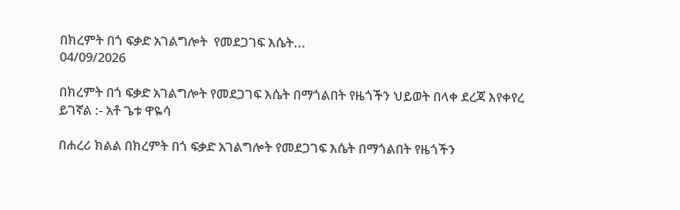በክረምት በጎ ፍቃድ አገልግሎት  የመደጋገፍ እሴት...
04/09/2026

በክረምት በጎ ፍቃድ አገልግሎት የመደጋገፍ እሴት በማጎልበት የዜጎችን ህይወት በላቀ ደረጃ እየቀየረ ይገኛል :- አቶ ጌቱ ዋዬሳ

በሐረሪ ክልል በክረምት በጎ ፍቃድ አገልግሎት የመደጋገፍ እሴት በማጎልበት የዜጎችን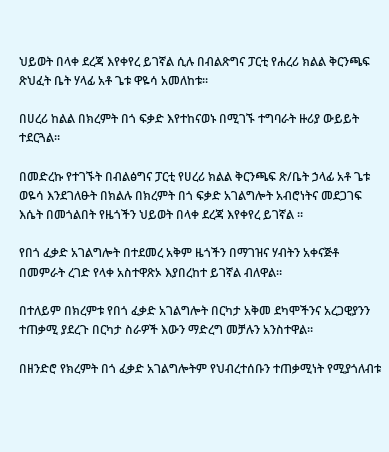ህይወት በላቀ ደረጃ እየቀየረ ይገኛል ሲሉ በብልጽግና ፓርቲ የሐረሪ ክልል ቅርንጫፍ ጽህፈት ቤት ሃላፊ አቶ ጌቱ ዋዬሳ አመለከቱ።

በሀረሪ ከልል በክረምት በጎ ፍቃድ እየተከናወኑ በሚገኙ ተግባራት ዙሪያ ውይይት ተደርጓል።

በመድረኩ የተገኙት በብልፅግና ፓርቲ የሀረሪ ክልል ቅርንጫፍ ጽ/ቤት ኃላፊ አቶ ጌቱ ወዬሳ እንደገለፁት በክልሉ በክረምት በጎ ፍቃድ አገልግሎት አብሮነትና መደጋገፍ እሴት በመጎልበት የዜጎችን ህይወት በላቀ ደረጃ እየቀየረ ይገኛል ።

የበጎ ፈቃድ አገልግሎት በተደመረ አቅም ዜጎችን በማገዝና ሃብትን አቀናጅቶ በመምራት ረገድ የላቀ አስተዋጽኦ እያበረከተ ይገኛል ብለዋል።

በተለይም በክረምቱ የበጎ ፈቃድ አገልግሎት በርካታ አቅመ ደካሞችንና አረጋዊያንን ተጠቃሚ ያደረጉ በርካታ ስራዎች እውን ማድረግ መቻሉን አንስተዋል።

በዘንድሮ የክረምት በጎ ፈቃድ አገልግሎትም የህብረተሰቡን ተጠቃሚነት የሚያጎለብቱ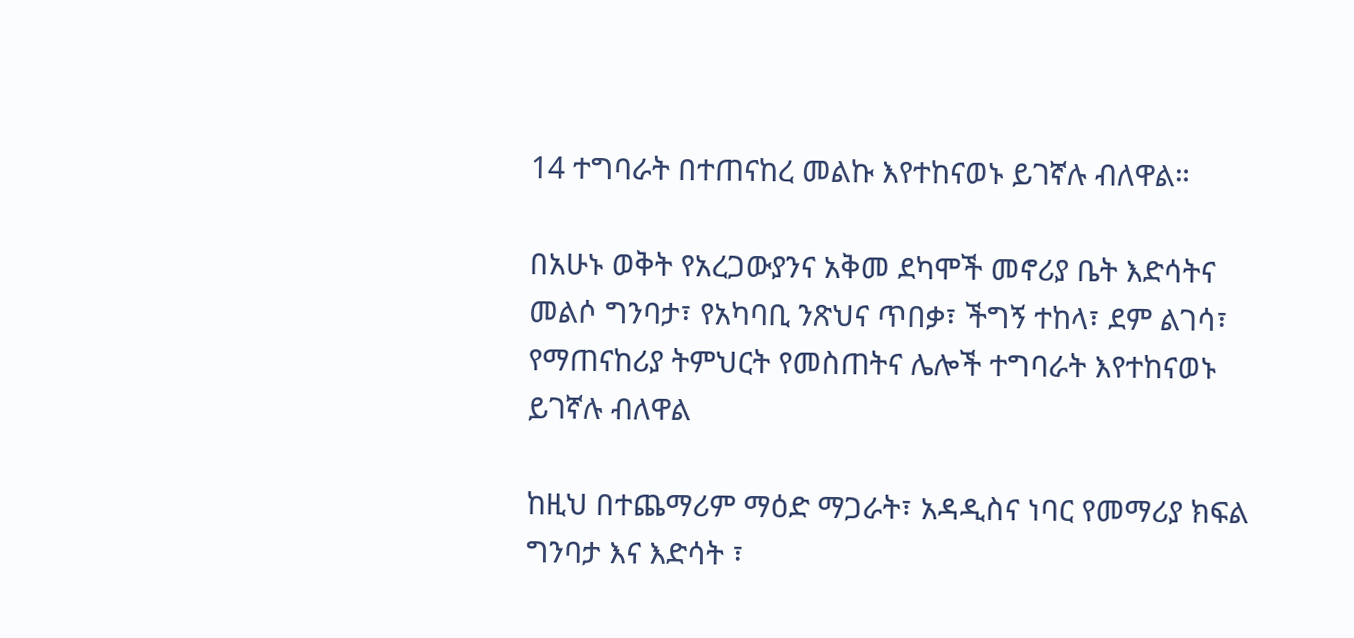14 ተግባራት በተጠናከረ መልኩ እየተከናወኑ ይገኛሉ ብለዋል።

በአሁኑ ወቅት የአረጋውያንና አቅመ ደካሞች መኖሪያ ቤት እድሳትና መልሶ ግንባታ፣ የአካባቢ ንጽህና ጥበቃ፣ ችግኝ ተከላ፣ ደም ልገሳ፣ የማጠናከሪያ ትምህርት የመስጠትና ሌሎች ተግባራት እየተከናወኑ ይገኛሉ ብለዋል

ከዚህ በተጨማሪም ማዕድ ማጋራት፣ አዳዲስና ነባር የመማሪያ ክፍል ግንባታ እና እድሳት ፣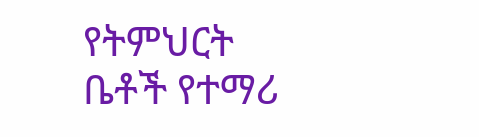የትምህርት ቤቶች የተማሪ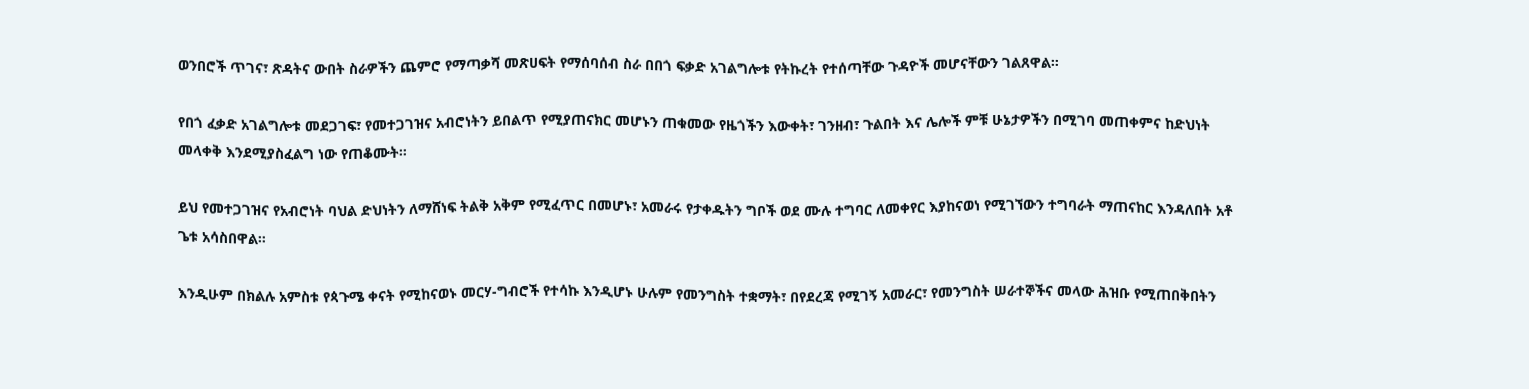ወንበሮች ጥገና፣ ጽዳትና ውበት ስራዎችን ጨምሮ የማጣቃሻ መጽሀፍት የማሰባሰብ ስራ በበጎ ፍቃድ አገልግሎቱ የትኩረት የተሰጣቸው ጉዳዮች መሆናቸውን ገልጸዋል።

የበጎ ፈቃድ አገልግሎቱ መደጋገፍ፣ የመተጋገዝና አብሮነትን ይበልጥ የሚያጠናክር መሆኑን ጠቁመው የዜጎችን እውቀት፣ ገንዘብ፣ ጉልበት እና ሌሎች ምቹ ሁኔታዎችን በሚገባ መጠቀምና ከድህነት መላቀቅ እንደሚያስፈልግ ነው የጠቆሙት።

ይህ የመተጋገዝና የአብሮነት ባህል ድህነትን ለማሸነፍ ትልቅ አቅም የሚፈጥር በመሆኑ፣ አመራሩ የታቀዱትን ግቦች ወደ ሙሉ ተግባር ለመቀየር እያከናወነ የሚገኘውን ተግባራት ማጠናከር እንዳለበት አቶ ጌቱ አሳስበዋል።

እንዲሁም በክልሉ አምስቱ የጳጉሜ ቀናት የሚከናወኑ መርሃ-ግብሮች የተሳኩ እንዲሆኑ ሁሉም የመንግስት ተቋማት፣ በየደረጃ የሚገኝ አመራር፣ የመንግስት ሠራተኞችና መላው ሕዝቡ የሚጠበቅበትን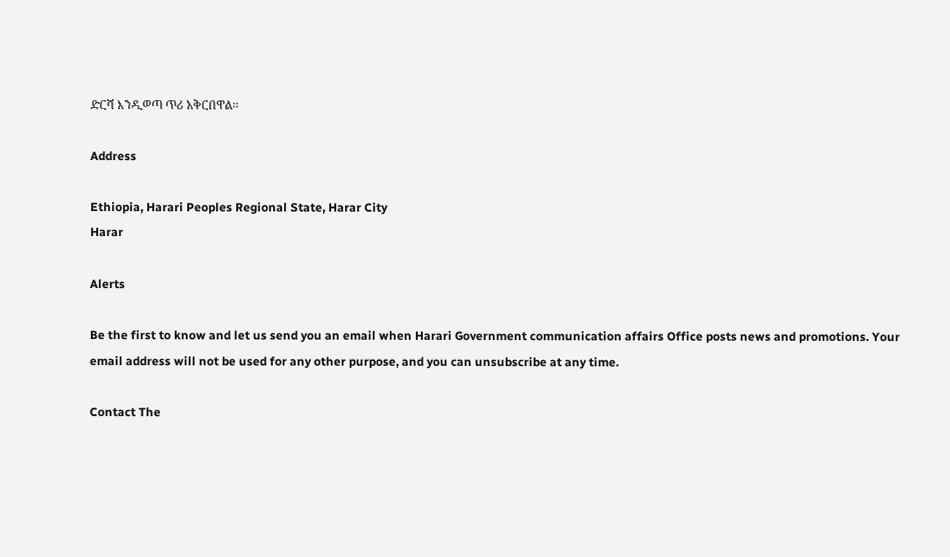ድርሻ እንዲወጣ ጥሪ አቅርበዋል፡፡

Address

Ethiopia, Harari Peoples Regional State, Harar City
Harar

Alerts

Be the first to know and let us send you an email when Harari Government communication affairs Office posts news and promotions. Your email address will not be used for any other purpose, and you can unsubscribe at any time.

Contact The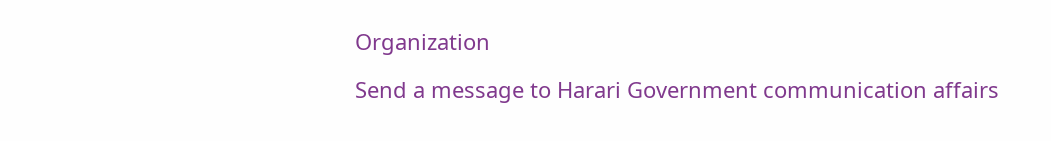Organization

Send a message to Harari Government communication affairs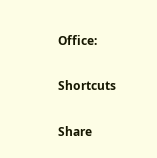Office:

Shortcuts

Share